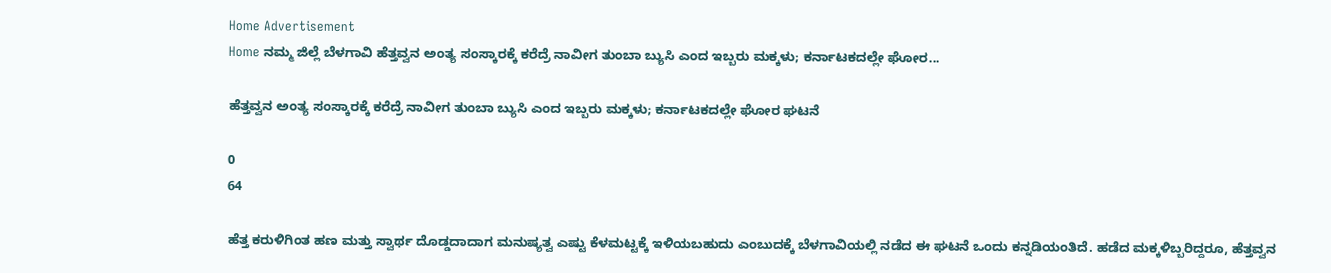Home Advertisement
Home ನಮ್ಮ ಜಿಲ್ಲೆ ಬೆಳಗಾವಿ ಹೆತ್ತವ್ವನ ಅಂತ್ಯ ಸಂಸ್ಕಾರಕ್ಕೆ ಕರೆದ್ರೆ ನಾವೀಗ ತುಂಬಾ ಬ್ಯುಸಿ ಎಂದ ಇಬ್ಬರು ಮಕ್ಕಳು; ಕರ್ನಾಟಕದಲ್ಲೇ ಘೋರ...

ಹೆತ್ತವ್ವನ ಅಂತ್ಯ ಸಂಸ್ಕಾರಕ್ಕೆ ಕರೆದ್ರೆ ನಾವೀಗ ತುಂಬಾ ಬ್ಯುಸಿ ಎಂದ ಇಬ್ಬರು ಮಕ್ಕಳು; ಕರ್ನಾಟಕದಲ್ಲೇ ಘೋರ ಘಟನೆ

0
64

ಹೆತ್ತ ಕರುಳಿಗಿಂತ ಹಣ ಮತ್ತು ಸ್ವಾರ್ಥ ದೊಡ್ಡದಾದಾಗ ಮನುಷ್ಯತ್ವ ಎಷ್ಟು ಕೆಳಮಟ್ಟಕ್ಕೆ ಇಳಿಯಬಹುದು ಎಂಬುದಕ್ಕೆ ಬೆಳಗಾವಿಯಲ್ಲಿ ನಡೆದ ಈ ಘಟನೆ ಒಂದು ಕನ್ನಡಿಯಂತಿದೆ. ಹಡೆದ ಮಕ್ಕಳಿಬ್ಬರಿದ್ದರೂ, ಹೆತ್ತವ್ವನ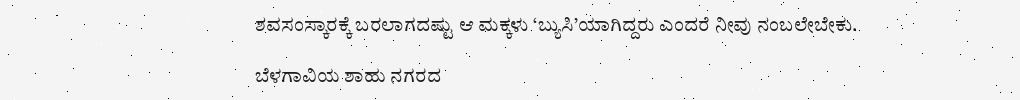ಶವಸಂಸ್ಕಾರಕ್ಕೆ ಬರಲಾಗದಷ್ಟು ಆ ಮಕ್ಕಳು ‘ಬ್ಯುಸಿ’ಯಾಗಿದ್ದರು ಎಂದರೆ ನೀವು ನಂಬಲೇಬೇಕು.

ಬೆಳಗಾವಿಯ ಶಾಹು ನಗರದ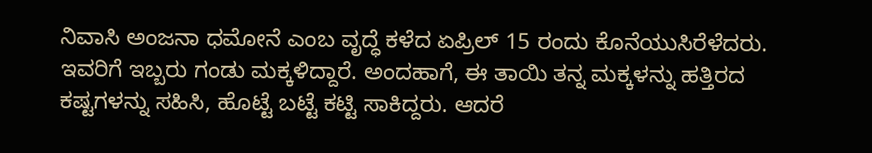ನಿವಾಸಿ ಅಂಜನಾ ಧಮೋನೆ ಎಂಬ ವೃದ್ಧೆ ಕಳೆದ ಏಪ್ರಿಲ್ 15 ರಂದು ಕೊನೆಯುಸಿರೆಳೆದರು. ಇವರಿಗೆ ಇಬ್ಬರು ಗಂಡು ಮಕ್ಕಳಿದ್ದಾರೆ. ಅಂದಹಾಗೆ, ಈ ತಾಯಿ ತನ್ನ ಮಕ್ಕಳನ್ನು ಹತ್ತಿರದ ಕಷ್ಟಗಳನ್ನು ಸಹಿಸಿ, ಹೊಟ್ಟೆ ಬಟ್ಟೆ ಕಟ್ಟಿ ಸಾಕಿದ್ದರು. ಆದರೆ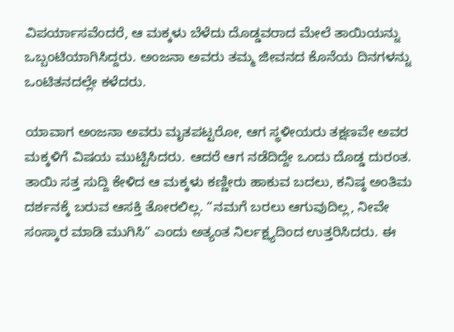ವಿಪರ್ಯಾಸವೆಂದರೆ, ಆ ಮಕ್ಕಳು ಬೆಳೆದು ದೊಡ್ಡವರಾದ ಮೇಲೆ ತಾಯಿಯನ್ನು ಒಬ್ಬಂಟಿಯಾಗಿಸಿದ್ದರು. ಅಂಜನಾ ಅವರು ತಮ್ಮ ಜೀವನದ ಕೊನೆಯ ದಿನಗಳನ್ನು ಒಂಟಿತನದಲ್ಲೇ ಕಳೆದರು.

ಯಾವಾಗ ಅಂಜನಾ ಅವರು ಮೃತಪಟ್ಟರೋ, ಆಗ ಸ್ಥಳೀಯರು ತಕ್ಷಣವೇ ಅವರ ಮಕ್ಕಳಿಗೆ ವಿಷಯ ಮುಟ್ಟಿಸಿದರು. ಆದರೆ ಆಗ ನಡೆದಿದ್ದೇ ಒಂದು ದೊಡ್ಡ ದುರಂತ. ತಾಯಿ ಸತ್ತ ಸುದ್ದಿ ಕೇಳಿದ ಆ ಮಕ್ಕಳು ಕಣ್ಣೀರು ಹಾಕುವ ಬದಲು, ಕನಿಷ್ಠ ಅಂತಿಮ ದರ್ಶನಕ್ಕೆ ಬರುವ ಆಸಕ್ತಿ ತೋರಲಿಲ್ಲ. “ನಮಗೆ ಬರಲು ಆಗುವುದಿಲ್ಲ, ನೀವೇ ಸಂಸ್ಕಾರ ಮಾಡಿ ಮುಗಿಸಿ” ಎಂದು ಅತ್ಯಂತ ನಿರ್ಲಕ್ಷ್ಯದಿಂದ ಉತ್ತರಿಸಿದರು. ಈ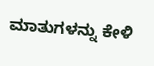ಮಾತುಗಳನ್ನು ಕೇಳಿ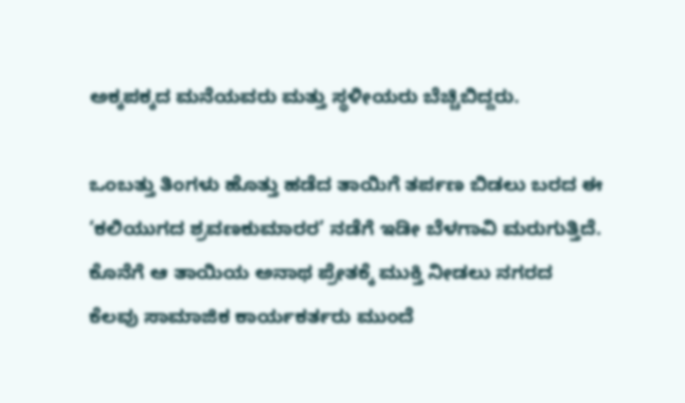ಅಕ್ಕಪಕ್ಕದ ಮನೆಯವರು ಮತ್ತು ಸ್ಥಳೀಯರು ಬೆಚ್ಚಿಬಿದ್ದರು.

ಒಂಬತ್ತು ತಿಂಗಳು ಹೊತ್ತು ಹಡೆದ ತಾಯಿಗೆ ತರ್ಪಣ ಬಿಡಲು ಬರದ ಈ ‘ಕಲಿಯುಗದ ಶ್ರವಣಕುಮಾರರ’ ನಡೆಗೆ ಇಡೀ ಬೆಳಗಾವಿ ಮರುಗುತ್ತಿದೆ. ಕೊನೆಗೆ ಆ ತಾಯಿಯ ಅನಾಥ ಪ್ರೇತಕ್ಕೆ ಮುಕ್ತಿ ನೀಡಲು ನಗರದ ಕೆಲವು ಸಾಮಾಜಿಕ ಕಾರ್ಯಕರ್ತರು ಮುಂದೆ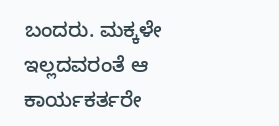ಬಂದರು. ಮಕ್ಕಳೇ ಇಲ್ಲದವರಂತೆ ಆ ಕಾರ್ಯಕರ್ತರೇ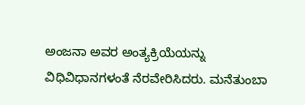ಅಂಜನಾ ಅವರ ಅಂತ್ಯಕ್ರಿಯೆಯನ್ನು ವಿಧಿವಿಧಾನಗಳಂತೆ ನೆರವೇರಿಸಿದರು. ಮನೆತುಂಬಾ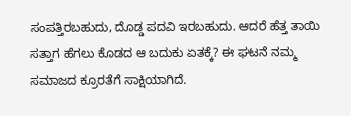ಸಂಪತ್ತಿರಬಹುದು, ದೊಡ್ಡ ಪದವಿ ಇರಬಹುದು. ಆದರೆ ಹೆತ್ತ ತಾಯಿ ಸತ್ತಾಗ ಹೆಗಲು ಕೊಡದ ಆ ಬದುಕು ಏತಕ್ಕೆ? ಈ ಘಟನೆ ನಮ್ಮ ಸಮಾಜದ ಕ್ರೂರತೆಗೆ ಸಾಕ್ಷಿಯಾಗಿದೆ.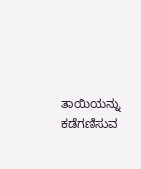ತಾಯಿಯನ್ನು ಕಡೆಗಣಿಸುವ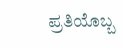ಪ್ರತಿಯೊಬ್ಬ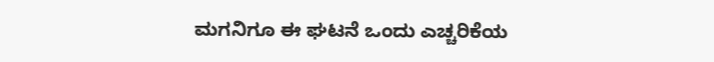ಮಗನಿಗೂ ಈ ಘಟನೆ ಒಂದು ಎಚ್ಚರಿಕೆಯ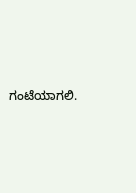ಗಂಟೆಯಾಗಲಿ.